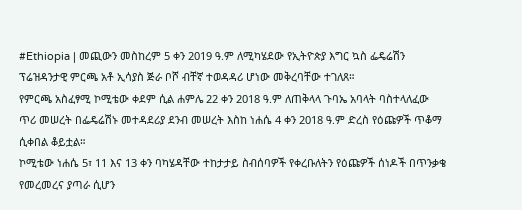#Ethiopia | መጪውን መስከረም 5 ቀን 2019 ዓ.ም ለሚካሄደው የኢትዮጵያ እግር ኳስ ፌዴሬሽን ፕሬዝዳንታዊ ምርጫ አቶ ኢሳያስ ጅራ ቦሾ ብቸኛ ተወዳዳሪ ሆነው መቅረባቸው ተገለጸ።
የምርጫ አስፈፃሚ ኮሚቴው ቀደም ሲል ሐምሌ 22 ቀን 2018 ዓ.ም ለጠቅላላ ጉባኤ አባላት ባስተላለፈው ጥሪ መሠረት በፌዴሬሽኑ መተዳደሪያ ደንብ መሠረት እስከ ነሐሴ 4 ቀን 2018 ዓ.ም ድረስ የዕጩዎች ጥቆማ ሲቀበል ቆይቷል።
ኮሚቴው ነሐሴ 5፣ 11 እና 13 ቀን ባካሄዳቸው ተከታታይ ስብሰባዎች የቀረቡለትን የዕጩዎች ሰነዶች በጥንቃቄ የመረመረና ያጣራ ሲሆን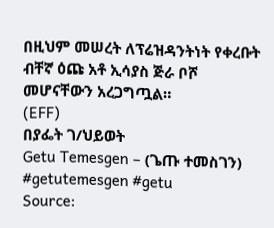በዚህም መሠረት ለፕሬዝዳንትነት የቀረቡት ብቸኛ ዕጩ አቶ ኢሳያስ ጅራ ቦሾ መሆናቸውን አረጋግጧል።
(EFF)
በያፌት ገ/ህይወት
Getu Temesgen – (ጌጡ ተመስገን)
#getutemesgen #getu
Source: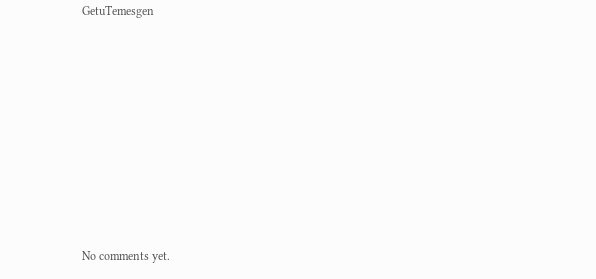GetuTemesgen









No comments yet.